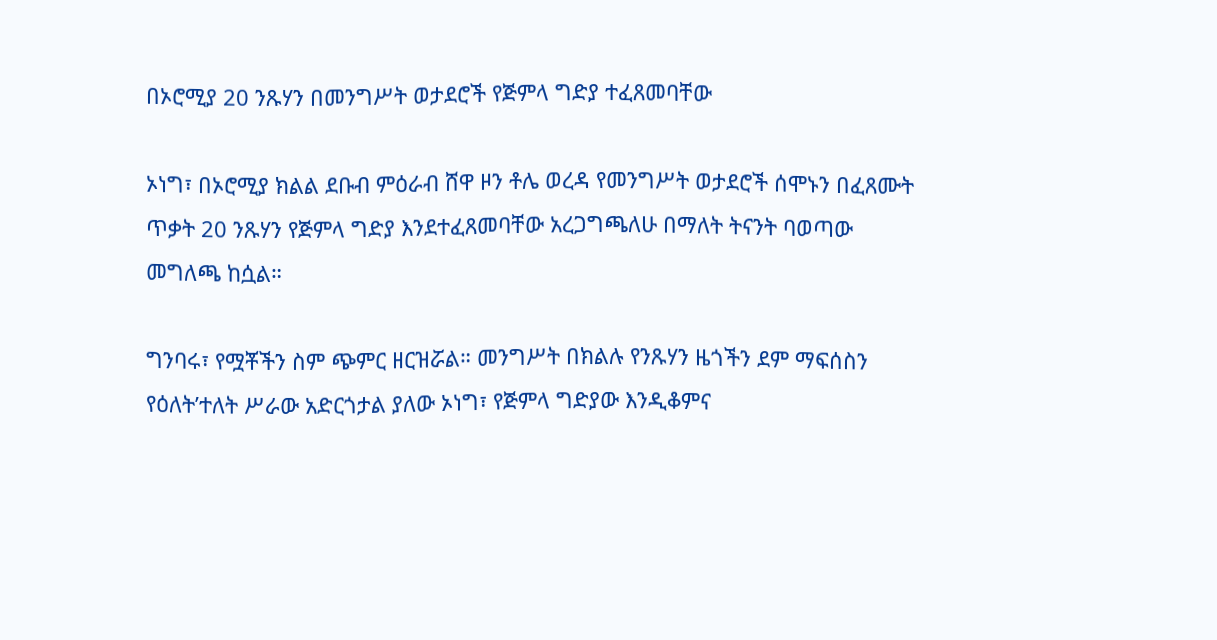በኦሮሚያ 20 ንጹሃን በመንግሥት ወታደሮች የጅምላ ግድያ ተፈጸመባቸው

ኦነግ፣ በኦሮሚያ ክልል ደቡብ ምዕራብ ሸዋ ዞን ቶሌ ወረዳ የመንግሥት ወታደሮች ሰሞኑን በፈጸሙት ጥቃት 20 ንጹሃን የጅምላ ግድያ እንደተፈጸመባቸው አረጋግጫለሁ በማለት ትናንት ባወጣው መግለጫ ከሷል።

ግንባሩ፣ የሟቾችን ስም ጭምር ዘርዝሯል። መንግሥት በክልሉ የንጹሃን ዜጎችን ደም ማፍሰስን የዕለት’ተለት ሥራው አድርጎታል ያለው ኦነግ፣ የጅምላ ግድያው እንዲቆምና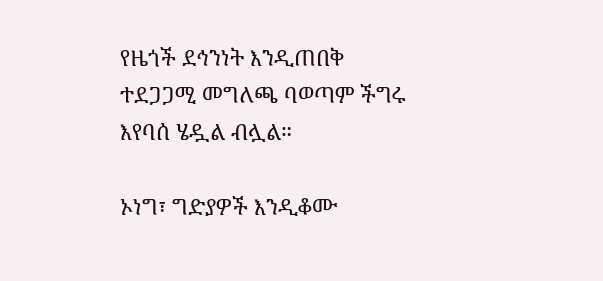የዜጎች ደኅንነት እንዲጠበቅ ተደጋጋሚ መግለጫ ባወጣም ችግሩ እየባሰ ሄዷል ብሏል።

ኦነግ፣ ግድያዎች እንዲቆሙ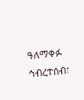ዓለማቀፉ ኅብረተሰብ፣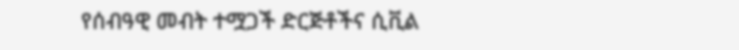የሰብዓዊ መብት ተሟጋች ድርጅቶችና ሲቪል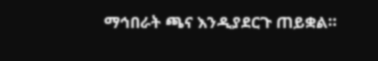ማኅበራት ጫና እንዲያደርጉ ጠይቋል።